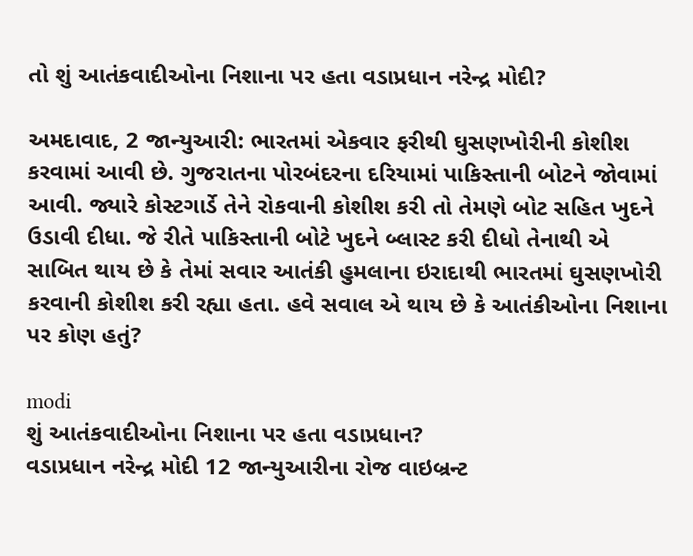તો શું આતંકવાદીઓના નિશાના પર હતા વડાપ્રધાન નરેન્દ્ર મોદી?

અમદાવાદ, 2 જાન્યુઆરી: ભારતમાં એકવાર ફરીથી ઘુસણખોરીની કોશીશ કરવામાં આવી છે. ગુજરાતના પોરબંદરના દરિયામાં પાકિસ્તાની બોટને જોવામાં આવી. જ્યારે કોસ્ટગાર્ડે તેને રોકવાની કોશીશ કરી તો તેમણે બોટ સહિત ખુદને ઉડાવી દીધા. જે રીતે પાકિસ્તાની બોટે ખુદને બ્લાસ્ટ કરી દીધો તેનાથી એ સાબિત થાય છે કે તેમાં સવાર આતંકી હુમલાના ઇરાદાથી ભારતમાં ઘુસણખોરી કરવાની કોશીશ કરી રહ્યા હતા. હવે સવાલ એ થાય છે કે આતંકીઓના નિશાના પર કોણ હતું?

modi
શું આતંકવાદીઓના નિશાના પર હતા વડાપ્રધાન?
વડાપ્રધાન નરેન્દ્ર મોદી 12 જાન્યુઆરીના રોજ વાઇબ્રન્ટ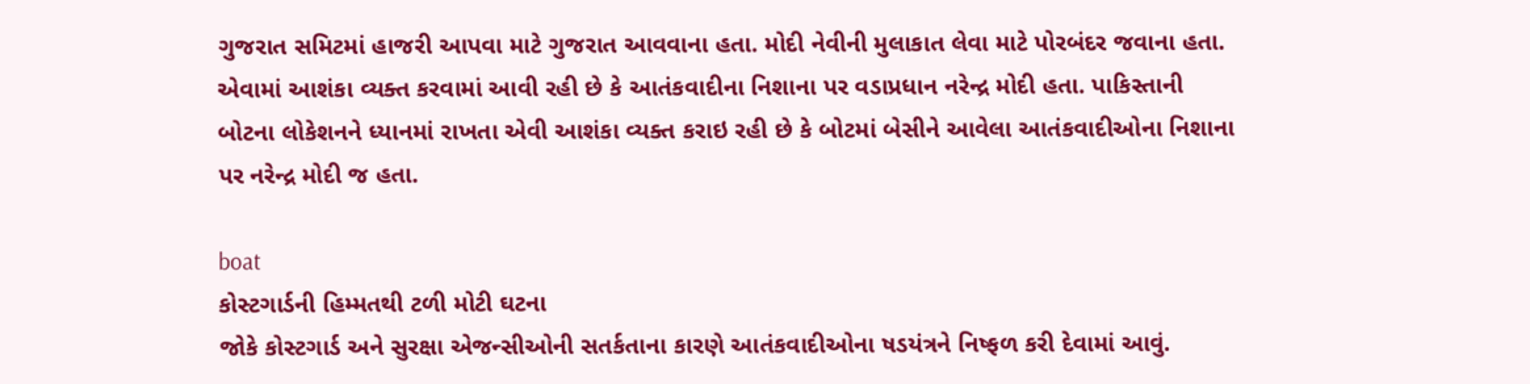ગુજરાત સમિટમાં હાજરી આપવા માટે ગુજરાત આવવાના હતા. મોદી નેવીની મુલાકાત લેવા માટે પોરબંદર જવાના હતા. એવામાં આશંકા વ્યક્ત કરવામાં આવી રહી છે કે આતંકવાદીના નિશાના પર વડાપ્રધાન નરેન્દ્ર મોદી હતા. પાકિસ્તાની બોટના લોકેશનને ધ્યાનમાં રાખતા એવી આશંકા વ્યક્ત કરાઇ રહી છે કે બોટમાં બેસીને આવેલા આતંકવાદીઓના નિશાના પર નરેન્દ્ર મોદી જ હતા.

boat
કોસ્ટગાર્ડની હિમ્મતથી ટળી મોટી ઘટના
જોકે કોસ્ટગાર્ડ અને સુરક્ષા એજન્સીઓની સતર્કતાના કારણે આતંકવાદીઓના ષડયંત્રને નિષ્ફળ કરી દેવામાં આવું.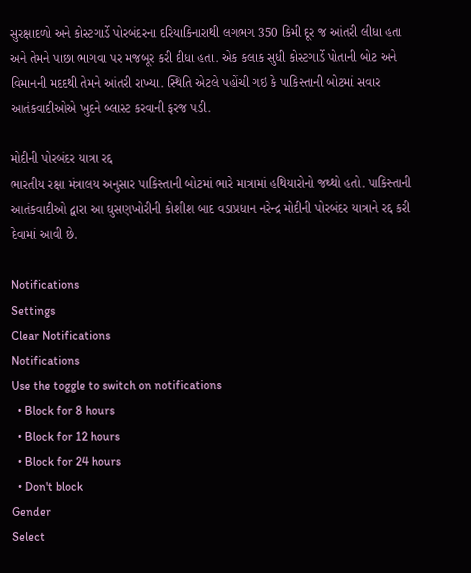સુરક્ષાદળો અને કોસ્ટગાર્ડે પોરબંદરના દરિયાકિનારાથી લગભગ 350 કિમી દૂર જ આંતરી લીધા હતા અને તેમને પાછા ભાગવા પર મજબૂર કરી દીધા હતા. એક કલાક સુધી કોસ્ટગાર્ડે પોતાની બોટ અને વિમાનની મદદથી તેમને આંતરી રાખ્યા. સ્થિતિ એટલે પહોંચી ગઇ કે પાકિસ્તાની બોટમાં સવાર આતંકવાદીઓએ ખુદને બ્લાસ્ટ કરવાની ફરજ પડી.

મોદીની પોરબંદર યાત્રા રદ્દ
ભારતીય રક્ષા મંત્રાલય અનુસાર પાકિસ્તાની બોટમાં ભારે માત્રામાં હથિયારોનો જથ્થો હતો. પાકિસ્તાની આતંકવાદીઓ દ્વારા આ ઘુસણખોરીની કોશીશ બાદ વડાપ્રધાન નરેન્દ્ર મોદીની પોરબંદર યાત્રાને રદ્દ કરી દેવામાં આવી છે.

Notifications
Settings
Clear Notifications
Notifications
Use the toggle to switch on notifications
  • Block for 8 hours
  • Block for 12 hours
  • Block for 24 hours
  • Don't block
Gender
Select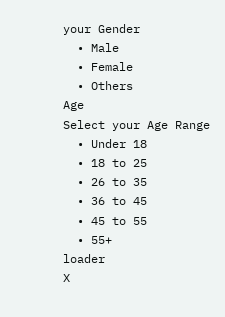your Gender
  • Male
  • Female
  • Others
Age
Select your Age Range
  • Under 18
  • 18 to 25
  • 26 to 35
  • 36 to 45
  • 45 to 55
  • 55+
loader
X